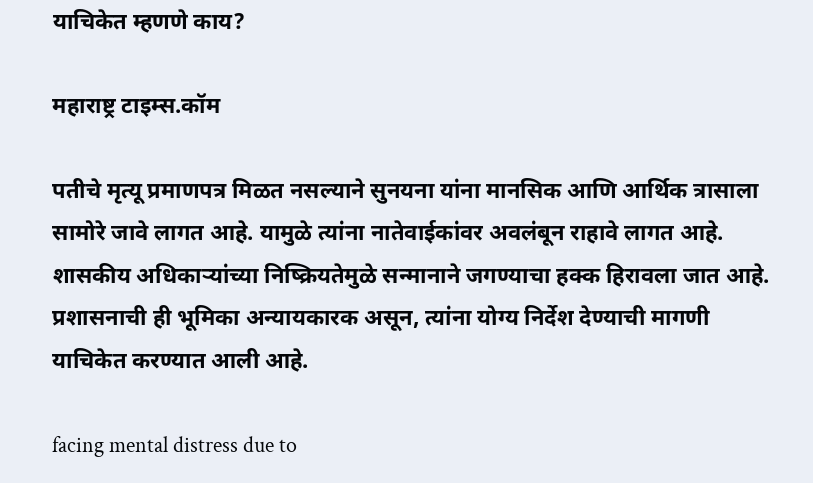याचिकेत म्हणणे काय?

महाराष्ट्र टाइम्स.कॉम

पतीचे मृत्यू प्रमाणपत्र मिळत नसल्याने सुनयना यांना मानसिक आणि आर्थिक त्रासाला सामोरे जावे लागत आहे. यामुळे त्यांना नातेवाईकांवर अवलंबून राहावे लागत आहे. शासकीय अधिकाऱ्यांच्या निष्क्रियतेमुळे सन्मानाने जगण्याचा हक्क हिरावला जात आहे. प्रशासनाची ही भूमिका अन्यायकारक असून, त्यांना योग्य निर्देश देण्याची मागणी याचिकेत करण्यात आली आहे.

facing mental distress due to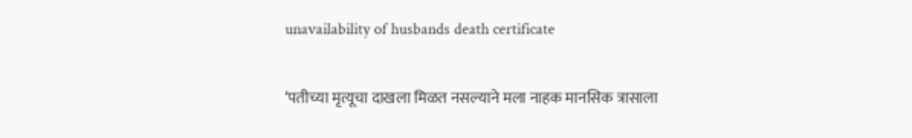unavailability of husbands death certificate

‘पतीच्या मृत्यूचा दाखला मिळत नसल्याने मला नाहक मानसिक त्रासाला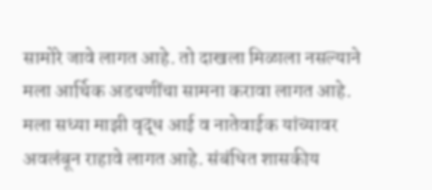सामोरे जावे लागत आहे. तो दाखला मिळाला नसल्याने मला आर्थिक अडचणींचा सामना करावा लागत आहे. मला सध्या माझी वृद्ध आई व नातेवाईक यांच्यावर अवलंबून राहावे लागत आहे. संबंधित शासकीय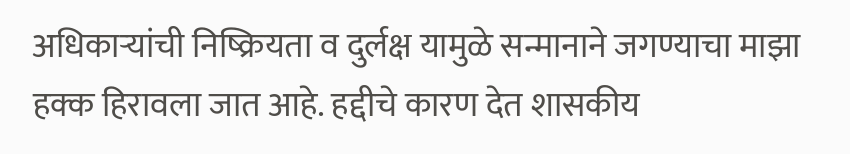अधिकाऱ्यांची निष्क्रियता व दुर्लक्ष यामुळे सन्मानाने जगण्याचा माझा हक्क हिरावला जात आहे. हद्दीचे कारण देत शासकीय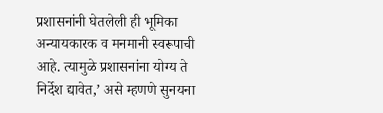प्रशासनांनी घेतलेली ही भूमिका अन्यायकारक व मनमानी स्वरूपाची आहे. त्यामुळे प्रशासनांना योग्य ते निर्देश द्यावेत,’ असे म्हणणे सुनयना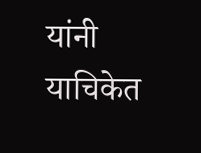यांनी याचिकेत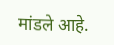मांडले आहे.